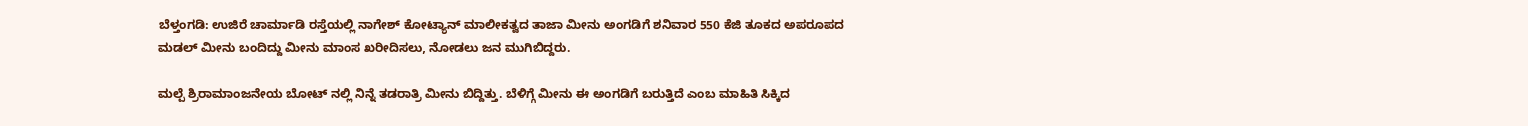ಬೆಳ್ತಂಗಡಿ: ಉಜಿರೆ ಚಾರ್ಮಾಡಿ ರಸ್ತೆಯಲ್ಲಿ ನಾಗೇಶ್ ಕೋಟ್ಯಾನ್ ಮಾಲೀಕತ್ವದ ತಾಜಾ ಮೀನು ಅಂಗಡಿಗೆ ಶನಿವಾರ 550 ಕೆಜಿ ತೂಕದ ಅಪರೂಪದ ಮಡಲ್ ಮೀನು ಬಂದಿದ್ದು ಮೀನು ಮಾಂಸ ಖರೀದಿಸಲು, ನೋಡಲು ಜನ ಮುಗಿಬಿದ್ದರು.

ಮಲ್ಪೆ ಶ್ರಿರಾಮಾಂಜನೇಯ ಬೋಟ್ ನಲ್ಲಿ ನಿನ್ನೆ ತಡರಾತ್ರಿ ಮೀನು ಬಿದ್ದಿತ್ತು. ಬೆಳಿಗ್ಗೆ ಮೀನು ಈ ಅಂಗಡಿಗೆ ಬರುತ್ತಿದೆ ಎಂಬ ಮಾಹಿತಿ ಸಿಕ್ಕಿದ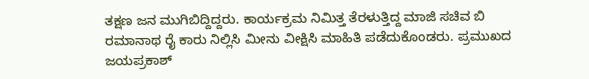ತಕ್ಷಣ ಜನ ಮುಗಿಬಿದ್ದಿದ್ದರು. ಕಾರ್ಯಕ್ರಮ ನಿಮಿತ್ತ ತೆರಳುತ್ತಿದ್ದ ಮಾಜಿ ಸಚಿವ ಬಿ ರಮಾನಾಥ ರೈ ಕಾರು ನಿಲ್ಲಿಸಿ ಮೀನು ವೀಕ್ಷಿಸಿ ಮಾಹಿತಿ ಪಡೆದುಕೊಂಡರು. ಪ್ರಮುಖದ ಜಯಪ್ರಕಾಶ್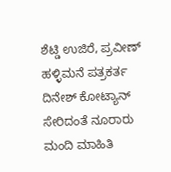ಶೆಟ್ಡಿ ಉಜಿರೆ, ಪ್ರವೀಣ್ ಹಳ್ಳಿಮನೆ ಪತ್ರಕರ್ತ ದಿನೇಶ್ ಕೋಟ್ಯಾನ್ ಸೇರಿದಂತೆ ನೂರಾರು ಮಂದಿ ಮಾಹಿತಿ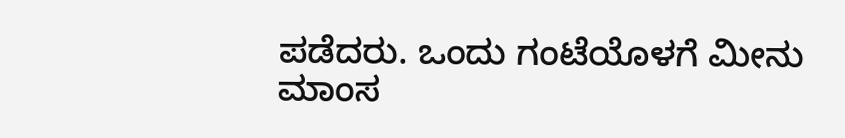ಪಡೆದರು. ಒಂದು ಗಂಟೆಯೊಳಗೆ ಮೀನು ಮಾಂಸ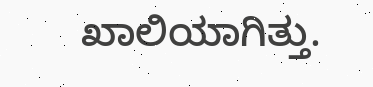ಖಾಲಿಯಾಗಿತ್ತು.